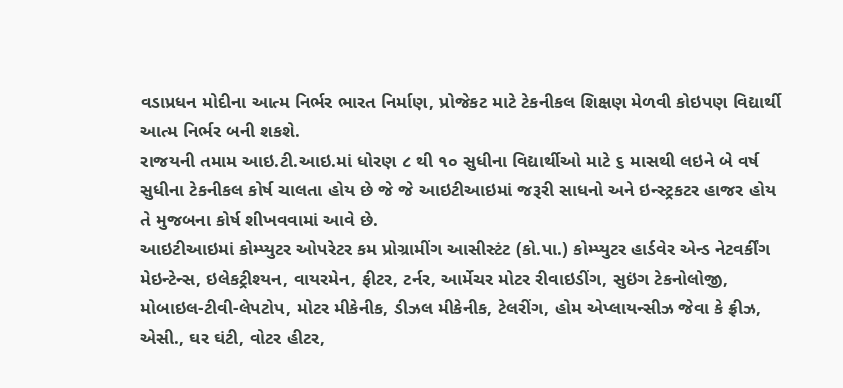વડાપ્રધન મોદીના આત્મ નિર્ભર ભારત નિર્માણ, પ્રોજેકટ માટે ટેકનીકલ શિક્ષણ મેળવી કોઇપણ વિદ્યાર્થી આત્મ નિર્ભર બની શકશે.
રાજયની તમામ આઇ.ટી.આઇ.માં ધોરણ ૮ થી ૧૦ સુધીના વિદ્યાર્થીઓ માટે ૬ માસથી લઇને બે વર્ષ સુધીના ટેકનીકલ કોર્ષ ચાલતા હોય છે જે જે આઇટીઆઇમાં જરૂરી સાધનો અને ઇન્સ્ટ્રકટર હાજર હોય તે મુજબના કોર્ષ શીખવવામાં આવે છે.
આઇટીઆઇમાં કોમ્પ્યુટર ઓપરેટર કમ પ્રોગ્રામીંગ આસીસ્ટંટ (કો.પા.) કોમ્પ્યુટર હાર્ડવેર એન્ડ નેટવર્કીંગ મેઇન્ટેન્સ, ઇલેકટ્રીશ્યન, વાયરમેન, ફીટર, ટર્નર, આર્મેચર મોટર રીવાઇડીંગ, સુઇંગ ટેકનોલોજી, મોબાઇલ-ટીવી-લેપટોપ, મોટર મીકેનીક, ડીઝલ મીકેનીક, ટેલરીંગ, હોમ એપ્લાયન્સીઝ જેવા કે ફ્રીઝ, એસી., ઘર ઘંટી, વોટર હીટર,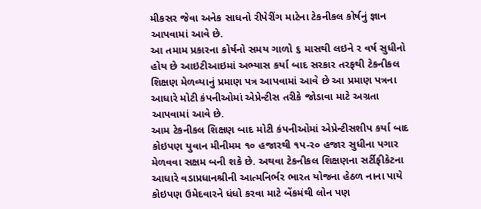મીકસર જેવા અનેક સાધનો રીપેરીંગ માટેના ટેકનીકલ કોર્ષનું જ્ઞાન આપવામાં આવે છે.
આ તમામ પ્રકારના કોર્ષનો સમય ગાળો ૬ માસથી લઇને ર વર્ષ સુધીનો હોય છે આઇટીઆઇમાં અભ્યાસ કર્યા બાદ સરકાર તરફથી ટેકનીકલ શિક્ષણ મેળવ્યાનું પ્રમાણ પત્ર આપવામાં આવે છે આ પ્રમાણ પત્રના આધારે મોટી કંપનીઓમાં એપ્રેન્ટીસ તરીકે જોડાવા માટે અગ્રતા આપવામાં આવે છે.
આમ ટેકનીકલ શિક્ષણ બાદ મોટી કંપનીઓમાં એપ્રેન્ટીસશીપ કર્યા બાદ કોઇપણ યુવાન મીનીમમ ૧૦ હજારથી ૧પ-ર૦ હજાર સુધીના પગાર મેળવવા સક્ષમ બની શકે છે. અથવા ટેકનીકલ શિક્ષણના સર્ટીફીકેટના આધારે વડાપ્રધાનશ્રીની આત્મનિર્ભર ભારત યોજના હેઠળ નાના પાયે કોઇપણ ઉમેદવારને ધંધો કરવા માટે બેંકમંથી લોન પણ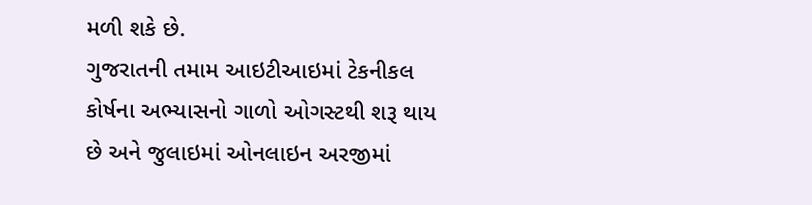મળી શકે છે.
ગુજરાતની તમામ આઇટીઆઇમાં ટેકનીકલ કોર્ષના અભ્યાસનો ગાળો ઓગસ્ટથી શરૂ થાય છે અને જુલાઇમાં ઓનલાઇન અરજીમાં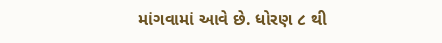માંગવામાં આવે છે. ધોરણ ૮ થી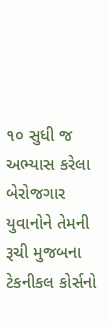૧૦ સુધી જ અભ્યાસ કરેલા બેરોજગાર યુવાનોને તેમની રૂચી મુજબના ટેકનીકલ કોર્સનો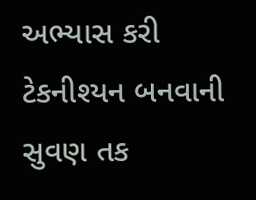અભ્યાસ કરી ટેકનીશ્યન બનવાની સુવણ તક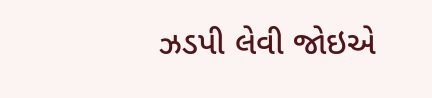ઝડપી લેવી જોઇએ